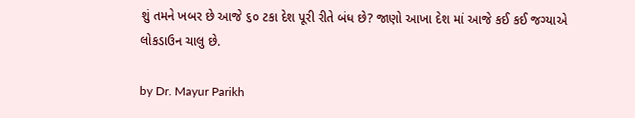શું તમને ખબર છે આજે ૬૦ ટકા દેશ પૂરી રીતે બંધ છે? જાણો આખા દેશ માં આજે કઈ કઈ જગ્યાએ લોકડાઉન ચાલુ છે.

by Dr. Mayur Parikh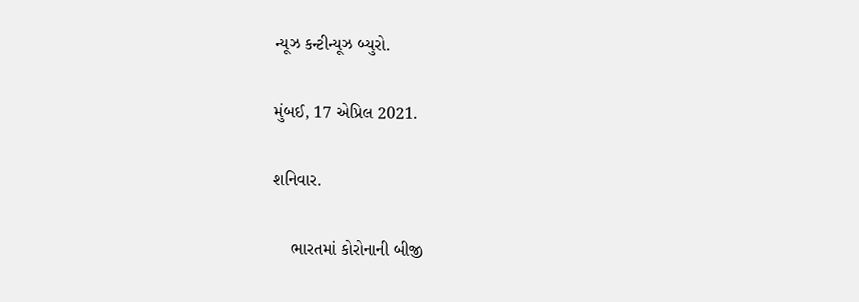ન્યૂઝ કન્ટીન્યૂઝ બ્યુરો.

મુંબઈ, 17 એપ્રિલ 2021.

શનિવાર.

    ભારતમાં કોરોનાની બીજી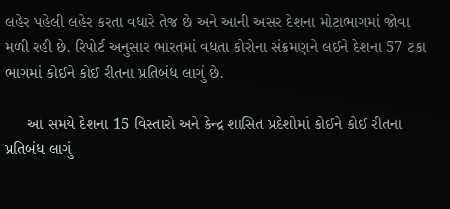લહેર પહેલી લહેર કરતા વધારે તેજ છે અને આની અસર દેશના મોટાભાગમાં જોવા મળી રહી છે. રિપોર્ટ અનુસાર ભારતમાં વધતા કોરોના સંક્રમણને લઈને દેશના 57 ટકા ભાગમાં કોઈને કોઈ રીતના પ્રતિબંધ લાગું છે.

     આ સમયે દેશના 15 વિસ્તારો અને કેન્દ્ર શાસિત પ્રદેશોમાં કોઈને કોઈ રીતના પ્રતિબંધ લાગું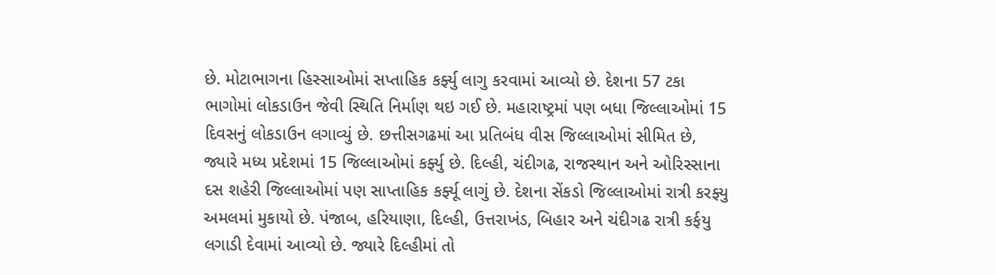છે. મોટાભાગના હિસ્સાઓમાં સપ્તાહિક કર્ફ્યુ લાગુ કરવામાં આવ્યો છે. દેશના 57 ટકા ભાગોમાં લોકડાઉન જેવી સ્થિતિ નિર્માણ થઇ ગઈ છે. મહારાષ્ટ્રમાં પણ બધા જિલ્લાઓમાં 15 દિવસનું લોકડાઉન લગાવ્યું છે. છત્તીસગઢમાં આ પ્રતિબંધ વીસ જિલ્લાઓમાં સીમિત છે, જ્યારે મધ્ય પ્રદેશમાં 15 જિલ્લાઓમાં કર્ફ્યુ છે. દિલ્હી, ચંદીગઢ, રાજસ્થાન અને ઓરિસ્સાના દસ શહેરી જિલ્લાઓમાં પણ સાપ્તાહિક કર્ફ્યૂ લાગું છે. દેશના સેંકડો જિલ્લાઓમાં રાત્રી કરફ્યુ અમલમાં મુકાયો છે. પંજાબ, હરિયાણા, દિલ્હી, ઉત્તરાખંડ, બિહાર અને ચંદીગઢ રાત્રી કર્ફયુ લગાડી દેવામાં આવ્યો છે. જ્યારે દિલ્હીમાં તો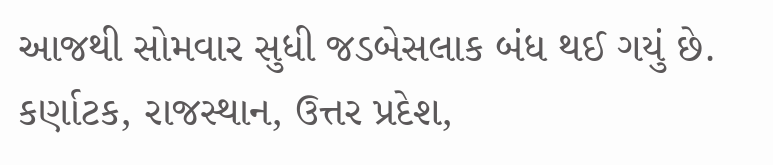આજથી સોમવાર સુધી જડબેસલાક બંધ થઈ ગયું છે. કર્ણાટક, રાજસ્થાન, ઉત્તર પ્રદેશ,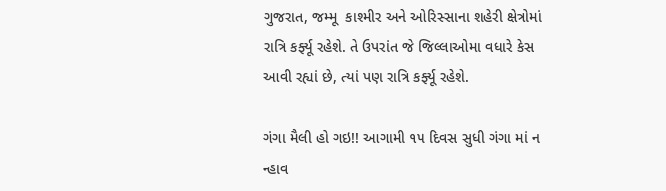ગુજરાત, જમ્મૂ  કાશ્મીર અને ઓરિસ્સાના શહેરી ક્ષેત્રોમાં રાત્રિ કર્ફ્યૂ રહેશે. તે ઉપરાંત જે જિલ્લાઓમા વધારે કેસ આવી રહ્યાં છે, ત્યાં પણ રાત્રિ કર્ફ્યૂ રહેશે.

ગંગા મૈલી હો ગઇ!! આગામી ૧૫ દિવસ સુધી ગંગા માં ન ન્હાવ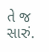તે જ સારું.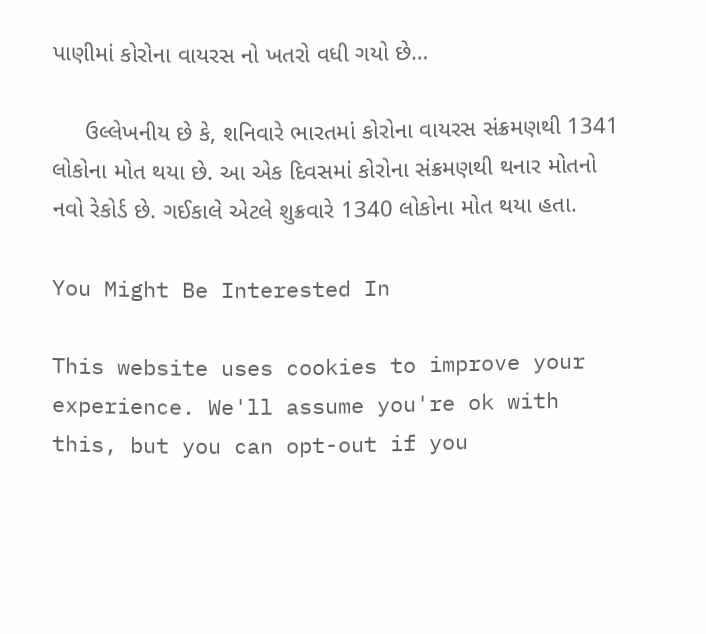પાણીમાં કોરોના વાયરસ નો ખતરો વધી ગયો છે…

     ઉલ્લેખનીય છે કે, શનિવારે ભારતમાં કોરોના વાયરસ સંક્રમણથી 1341 લોકોના મોત થયા છે. આ એક દિવસમાં કોરોના સંક્રમણથી થનાર મોતનો નવો રેકોર્ડ છે. ગઈકાલે એટલે શુક્રવારે 1340 લોકોના મોત થયા હતા.

You Might Be Interested In

This website uses cookies to improve your experience. We'll assume you're ok with this, but you can opt-out if you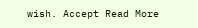wish. Accept Read More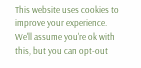This website uses cookies to improve your experience. We'll assume you're ok with this, but you can opt-out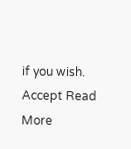if you wish. Accept Read More